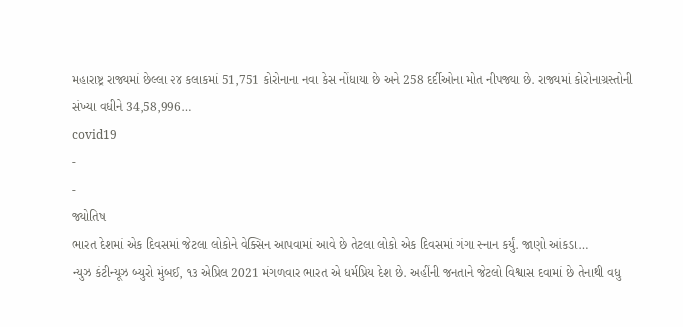મહારાષ્ટ્ર રાજ્યમાં છેલ્લા ૨૪ કલાકમાં 51,751 કોરોનાના નવા કેસ નોંધાયા છે અને 258 દર્દીઓના મોત નીપજ્યા છે. રાજ્યમાં કોરોનાગ્રસ્તોની સંખ્યા વધીને 34,58,996…
covid19
-
-
જ્યોતિષ
ભારત દેશમાં એક દિવસમાં જેટલા લોકોને વેક્સિન આપવામાં આવે છે તેટલા લોકો એક દિવસમાં ગંગા સ્નાન કર્યું. જાણો આંકડા…
ન્યુઝ કંટીન્યૂઝ બ્યુરો મુંબઈ, ૧૩ એપ્રિલ 2021 મંગળવાર ભારત એ ધર્મપ્રિય દેશ છે. અહીંની જનતાને જેટલો વિશ્વાસ દવામાં છે તેનાથી વધુ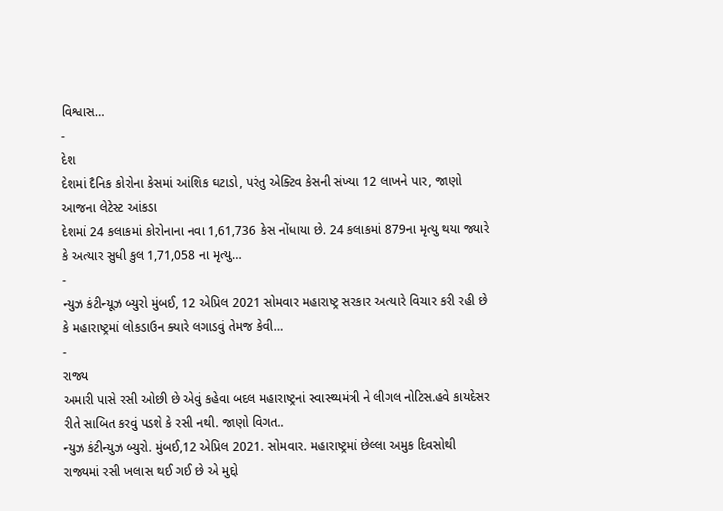વિશ્વાસ…
-
દેશ
દેશમાં દૈનિક કોરોના કેસમાં આંશિક ઘટાડો, પરંતુ એક્ટિવ કેસની સંખ્યા 12 લાખને પાર, જાણો આજના લેટેસ્ટ આંકડા
દેશમાં 24 કલાકમાં કોરોનાના નવા 1,61,736 કેસ નોંધાયા છે. 24 કલાકમાં 879ના મૃત્યુ થયા જ્યારે કે અત્યાર સુધી કુલ 1,71,058 ના મૃત્યુ…
-
ન્યુઝ કંટીન્યૂઝ બ્યુરો મુંબઈ, 12 એપ્રિલ 2021 સોમવાર મહારાષ્ટ્ર સરકાર અત્યારે વિચાર કરી રહી છે કે મહારાષ્ટ્રમાં લોકડાઉન ક્યારે લગાડવું તેમજ કેવી…
-
રાજ્ય
અમારી પાસે રસી ઓછી છે એવું કહેવા બદલ મહારાષ્ટ્રનાં સ્વાસ્થ્યમંત્રી ને લીગલ નોટિસ.હવે કાયદેસર રીતે સાબિત કરવું પડશે કે રસી નથી. જાણો વિગત..
ન્યુઝ કંટીન્યુઝ બ્યુરો. મુંબઈ,12 એપ્રિલ 2021. સોમવાર. મહારાષ્ટ્રમાં છેલ્લા અમુક દિવસોથી રાજ્યમાં રસી ખલાસ થઈ ગઈ છે એ મુદ્દો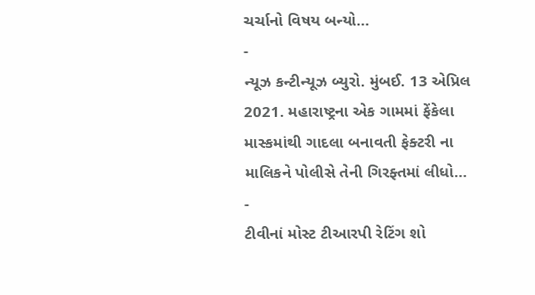ચર્ચાનો વિષય બન્યો…
-
ન્યૂઝ કન્ટીન્યૂઝ બ્યુરો. મુંબઈ. 13 એપ્રિલ 2021. મહારાષ્ટ્રના એક ગામમાં ફેંકેલા માસ્કમાંથી ગાદલા બનાવતી ફેક્ટરી ના માલિકને પોલીસે તેની ગિરફ્તમાં લીધો…
-
ટીવીનાં મોસ્ટ ટીઆરપી રેટિંગ શો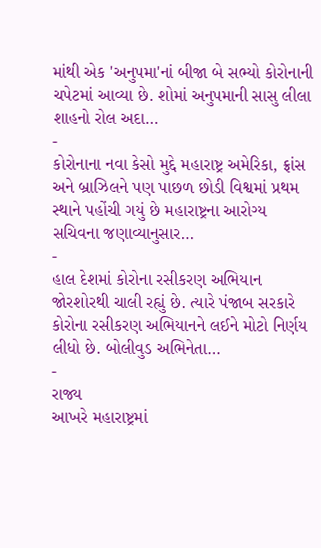માંથી એક 'અનુપમા'નાં બીજા બે સભ્યો કોરોનાની ચપેટમાં આવ્યા છે. શોમાં અનુપમાની સાસુ લીલા શાહનો રોલ અદા…
-
કોરોનાના નવા કેસો મુદ્દે મહારાષ્ટ્ર અમેરિકા, ફ્રાંસ અને બ્રાઝિલને પણ પાછળ છોડી વિશ્વમાં પ્રથમ સ્થાને પહોંચી ગયું છે મહારાષ્ટ્રના આરોગ્ય સચિવના જણાવ્યાનુસાર…
-
હાલ દેશમાં કોરોના રસીકરણ અભિયાન જોરશોરથી ચાલી રહ્યું છે. ત્યારે પંજાબ સરકારે કોરોના રસીકરણ અભિયાનને લઈને મોટો નિર્ણય લીધો છે. બોલીવુડ અભિનેતા…
-
રાજ્ય
આખરે મહારાષ્ટ્રમાં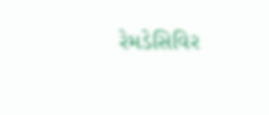રેમડેસિવિર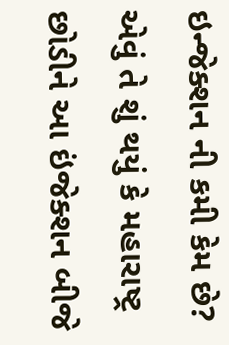ઇન્જેક્શન ની કમી કેમ છે? એવું તે શું થયું કે મહારાષ્ટ્ર છોડીને આ ઇંજેક્શન બીજે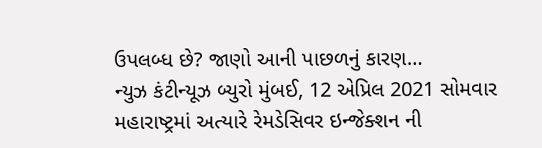ઉપલબ્ધ છે? જાણો આની પાછળનું કારણ…
ન્યુઝ કંટીન્યૂઝ બ્યુરો મુંબઈ, 12 એપ્રિલ 2021 સોમવાર મહારાષ્ટ્રમાં અત્યારે રેમડેસિવર ઇન્જેક્શન ની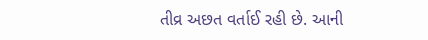તીવ્ર અછત વર્તાઈ રહી છે. આની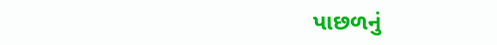પાછળનું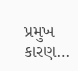પ્રમુખ કારણ…